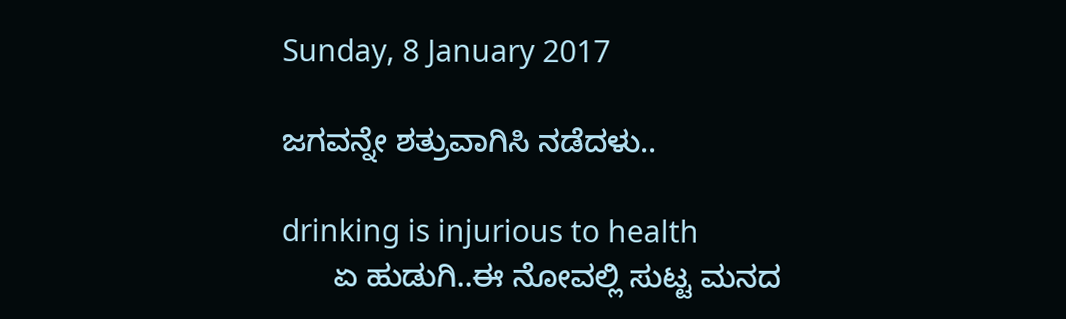Sunday, 8 January 2017

ಜಗವನ್ನೇ ಶತ್ರುವಾಗಿಸಿ ನಡೆದಳು..

drinking is injurious to health
      ಏ ಹುಡುಗಿ..ಈ ನೋವಲ್ಲಿ ಸುಟ್ಟ ಮನದ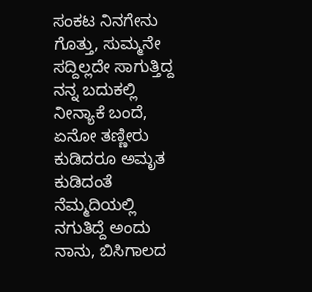ಸಂಕಟ ನಿನಗೇನು ಗೊತ್ತು, ಸುಮ್ಮನೇ ಸದ್ದಿಲ್ಲದೇ ಸಾಗುತ್ತಿದ್ದ ನನ್ನ ಬದುಕಲ್ಲಿ ನೀನ್ಯಾಕೆ ಬಂದೆ, ಏನೋ ತಣ್ಣೀರು ಕುಡಿದರೂ ಅಮೃತ ಕುಡಿದಂತೆ ನೆಮ್ಮದಿಯಲ್ಲಿ ನಗುತಿದ್ದೆ ಅಂದು ನಾನು, ಬಿಸಿಗಾಲದ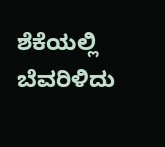ಶೆಕೆಯಲ್ಲಿ ಬೆವರಿಳಿದು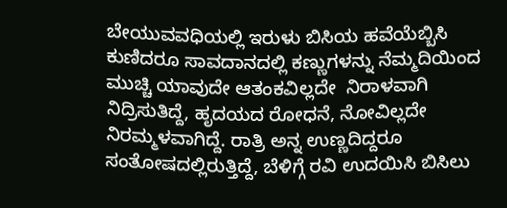ಬೇಯುವವಧಿಯಲ್ಲಿ ಇರುಳು ಬಿಸಿಯ ಹವೆಯೆಬ್ಬಿಸಿ ಕುಣಿದರೂ ಸಾವದಾನದಲ್ಲಿ ಕಣ್ಣುಗಳನ್ನು ನೆಮ್ಮದಿಯಿಂದ ಮುಚ್ಚಿ ಯಾವುದೇ ಆತಂಕವಿಲ್ಲದೇ  ನಿರಾಳವಾಗಿ ನಿದ್ರಿಸುತಿದ್ದೆ, ಹೃದಯದ ರೋಧನೆ, ನೋವಿಲ್ಲದೇ ನಿರಮ್ಮಳವಾಗಿದ್ದೆ. ರಾತ್ರಿ ಅನ್ನ ಉಣ್ಣದಿದ್ದರೂ ಸಂತೋಷದಲ್ಲಿರುತ್ತಿದ್ದೆ, ಬೆಳಿಗ್ಗೆ ರವಿ ಉದಯಿಸಿ ಬಿಸಿಲು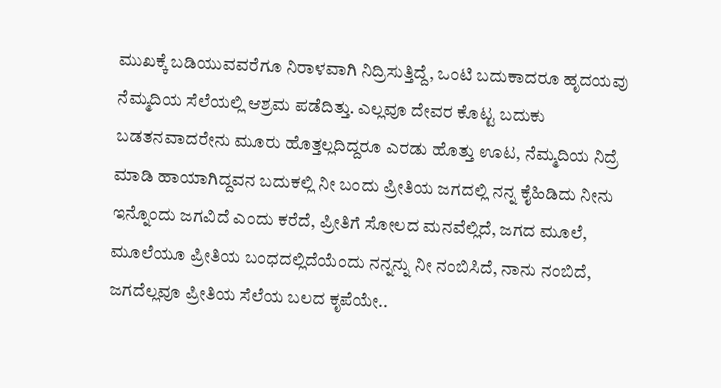ಮುಖಕ್ಕೆ ಬಡಿಯುವವರೆಗೂ ನಿರಾಳವಾಗಿ ನಿದ್ರಿಸುತ್ತಿದ್ದೆ, ಒಂಟಿ ಬದುಕಾದರೂ ಹೃದಯವು ನೆಮ್ಮದಿಯ ಸೆಲೆಯಲ್ಲಿ ಆಶ್ರಮ ಪಡೆದಿತ್ತು. ಎಲ್ಲವೂ ದೇವರ ಕೊಟ್ಟ ಬದುಕು ಬಡತನವಾದರೇನು ಮೂರು ಹೊತ್ತಲ್ಲದಿದ್ದರೂ ಎರಡು ಹೊತ್ತು ಊಟ, ನೆಮ್ಮದಿಯ ನಿದ್ರೆ ಮಾಡಿ ಹಾಯಾಗಿದ್ದವನ ಬದುಕಲ್ಲಿ ನೀ ಬಂದು ಪ್ರೀತಿಯ ಜಗದಲ್ಲಿ ನನ್ನ ಕೈಹಿಡಿದು ನೀನು ಇನ್ನೊಂದು ಜಗವಿದೆ ಎಂದು ಕರೆದೆ, ಪ್ರೀತಿಗೆ ಸೋಲದ ಮನವೆಲ್ಲಿದೆ, ಜಗದ ಮೂಲೆ, ಮೂಲೆಯೂ ಪ್ರೀತಿಯ ಬಂಧದಲ್ಲಿದೆಯೆಂದು ನನ್ನನ್ನು ನೀ ನಂಬಿಸಿದೆ, ನಾನು ನಂಬಿದೆ, ಜಗದೆಲ್ಲವೂ ಪ್ರೀತಿಯ ಸೆಲೆಯ ಬಲದ ಕೃಪೆಯೇ..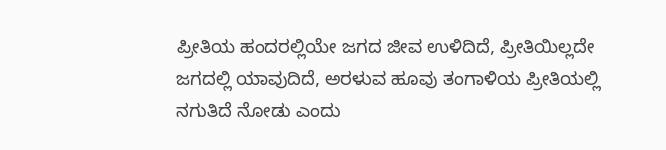ಪ್ರೀತಿಯ ಹಂದರಲ್ಲಿಯೇ ಜಗದ ಜೀವ ಉಳಿದಿದೆ, ಪ್ರೀತಿಯಿಲ್ಲದೇ ಜಗದಲ್ಲಿ ಯಾವುದಿದೆ, ಅರಳುವ ಹೂವು ತಂಗಾಳಿಯ ಪ್ರೀತಿಯಲ್ಲಿ ನಗುತಿದೆ ನೋಡು ಎಂದು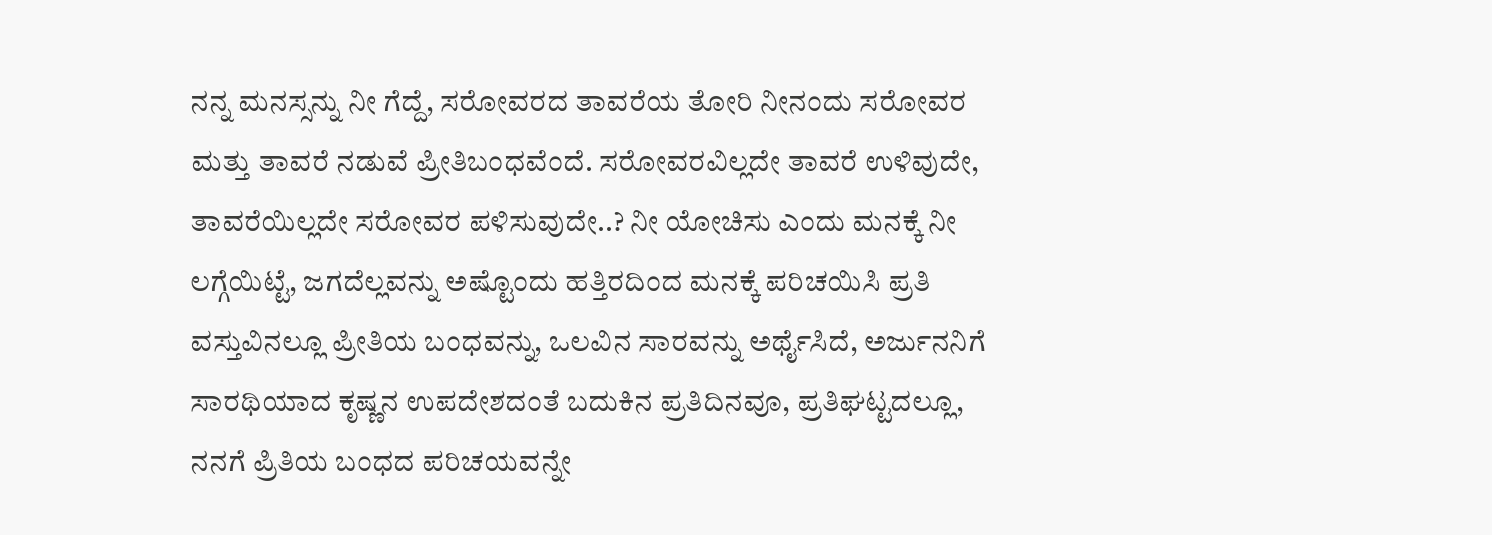ನನ್ನ ಮನಸ್ಸನ್ನು ನೀ ಗೆದ್ದೆ, ಸರೋವರದ ತಾವರೆಯ ತೋರಿ ನೀನಂದು ಸರೋವರ ಮತ್ತು ತಾವರೆ ನಡುವೆ ಪ್ರೀತಿಬಂಧವೆಂದೆ. ಸರೋವರವಿಲ್ಲದೇ ತಾವರೆ ಉಳಿವುದೇ, ತಾವರೆಯಿಲ್ಲದೇ ಸರೋವರ ಪಳಿಸುವುದೇ..? ನೀ ಯೋಚಿಸು ಎಂದು ಮನಕ್ಕೆ ನೀ ಲಗ್ಗೆಯಿಟ್ಟೆ, ಜಗದೆಲ್ಲವನ್ನು ಅಷ್ಟೊಂದು ಹತ್ತಿರದಿಂದ ಮನಕ್ಕೆ ಪರಿಚಯಿಸಿ ಪ್ರತಿ ವಸ್ತುವಿನಲ್ಲೂ ಪ್ರೀತಿಯ ಬಂಧವನ್ನು, ಒಲವಿನ ಸಾರವನ್ನು ಅರ್ಥೈಸಿದೆ, ಅರ್ಜುನನಿಗೆ ಸಾರಥಿಯಾದ ಕೃಷ್ಣನ ಉಪದೇಶದಂತೆ ಬದುಕಿನ ಪ್ರತಿದಿನವೂ, ಪ್ರತಿಘಟ್ಟದಲ್ಲೂ, ನನಗೆ ಪ್ರಿತಿಯ ಬಂಧದ ಪರಿಚಯವನ್ನೇ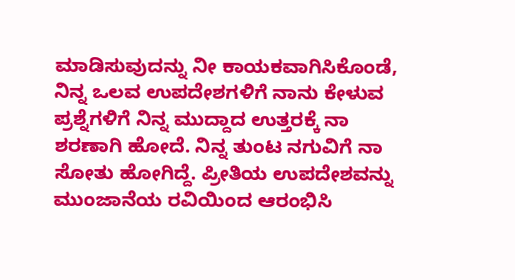ಮಾಡಿಸುವುದನ್ನು ನೀ ಕಾಯಕವಾಗಿಸಿಕೊಂಡೆ, ನಿನ್ನ ಒಲವ ಉಪದೇಶಗಳಿಗೆ ನಾನು ಕೇಳುವ ಪ್ರಶ್ನೆಗಳಿಗೆ ನಿನ್ನ ಮುದ್ದಾದ ಉತ್ತರಕ್ಕೆ ನಾ ಶರಣಾಗಿ ಹೋದೆ. ನಿನ್ನ ತುಂಟ ನಗುವಿಗೆ ನಾ ಸೋತು ಹೋಗಿದ್ದೆ. ಪ್ರೀತಿಯ ಉಪದೇಶವನ್ನು ಮುಂಜಾನೆಯ ರವಿಯಿಂದ ಆರಂಭಿಸಿ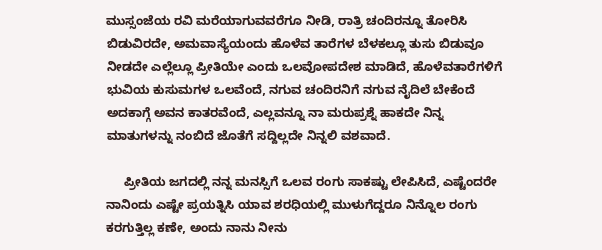ಮುಸ್ಸಂಜೆಯ ರವಿ ಮರೆಯಾಗುವವರೆಗೂ ನೀಡಿ, ರಾತ್ರಿ ಚಂದಿರನ್ನೂ ತೋರಿಸಿ ಬಿಡುವಿರದೇ, ಅಮವಾಸ್ಯೆಯಂದು ಹೊಳೆವ ತಾರೆಗಳ ಬೆಳಕಲ್ಲೂ ತುಸು ಬಿಡುವೂ ನೀಡದೇ ಎಲ್ಲೆಲ್ಲೂ ಪ್ರೀತಿಯೇ ಎಂದು ಒಲವೋಪದೇಶ ಮಾಡಿದೆ, ಹೊಳೆವತಾರೆಗಳಿಗೆ ಭುವಿಯ ಕುಸುಮಗಳ ಒಲವೆಂದೆ, ನಗುವ ಚಂದಿರನಿಗೆ ನಗುವ ನೈದಿಲೆ ಬೇಕೆಂದೆ ಅದಕಾಗ್ಗೆ ಅವನ ಕಾತರವೆಂದೆ, ಎಲ್ಲವನ್ನೂ ನಾ ಮರುಪ್ರಶ್ನೆ ಹಾಕದೇ ನಿನ್ನ ಮಾತುಗಳನ್ನು ನಂಬಿದೆ ಜೊತೆಗೆ ಸದ್ದಿಲ್ಲದೇ ನಿನ್ನಲಿ ವಶವಾದೆ.

     ಪ್ರೀತಿಯ ಜಗದಲ್ಲಿ ನನ್ನ ಮನಸ್ಸಿಗೆ ಒಲವ ರಂಗು ಸಾಕಷ್ಟು ಲೇಪಿಸಿದೆ, ಎಷ್ಟೆಂದರೇ ನಾನಿಂದು ಎಷ್ಟೇ ಪ್ರಯತ್ನಿಸಿ ಯಾವ ಶರಧಿಯಲ್ಲಿ ಮುಳುಗೆದ್ದರೂ ನಿನ್ನೊಲ ರಂಗು ಕರಗುತ್ತಿಲ್ಲ ಕಣೇ, ಅಂದು ನಾನು ನೀನು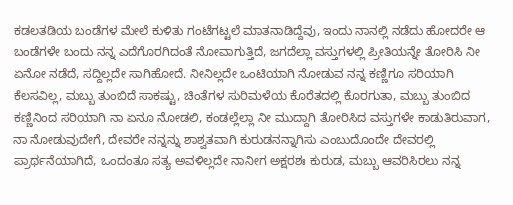ಕಡಲತಡಿಯ ಬಂಡೆಗಳ ಮೇಲೆ ಕುಳಿತು ಗಂಟೆಗಟ್ಟಲೆ ಮಾತನಾಡಿದ್ದೆವು, ಇಂದು ನಾನಲ್ಲಿ ನಡೆದು ಹೋದರೇ ಆ ಬಂಡೆಗಳೇ ಬಂದು ನನ್ನ ಎದೆಗೊರಗಿದಂತೆ ನೋವಾಗುತ್ತಿದೆ, ಜಗದೆಲ್ಲಾ ವಸ್ತುಗಳಲ್ಲಿ ಪ್ರೀತಿಯನ್ನೇ ತೋರಿಸಿ ನೀ ಏನೋ ನಡೆದೆ, ಸದ್ದಿಲ್ಲದೇ ಸಾಗಿಹೋದೆ. ನೀನಿಲ್ಲದೇ ಒಂಟಿಯಾಗಿ ನೋಡುವ ನನ್ನ ಕಣ್ಣಿಗೂ ಸರಿಯಾಗಿ ಕೆಲಸವಿಲ್ಲ, ಮಬ್ಬು ತುಂಬಿದೆ ಸಾಕಷ್ಟು, ಚಿಂತೆಗಳ ಸುರಿಮಳೆಯ ಕೊರೆತದಲ್ಲಿ ಕೊರಗುತಾ, ಮಬ್ಬು ತುಂಬಿದ ಕಣ್ಣಿನಿಂದ ಸರಿಯಾಗಿ ನಾ ಏನೂ ನೋಡಲಿ, ಕಂಡಲ್ಲೆಲ್ಲಾ ನೀ ಮುದ್ದಾಗಿ ತೋರಿಸಿದ ವಸ್ತುಗಳೇ ಕಾಡುತಿರುವಾಗ, ನಾ ನೋಡುವುದೇಗೆ, ದೇವರೇ ನನ್ನನ್ನು ಶಾಶ್ವತವಾಗಿ ಕುರುಡನನ್ನಾಗಿಸು ಎಂಬುದೊಂದೇ ದೇವರಲ್ಲಿ ಪ್ರಾರ್ಥನೆಯಾಗಿದೆ, ಒಂದಂತೂ ಸತ್ಯ ಅವಳಿಲ್ಲದೇ ನಾನೀಗ ಅಕ್ಷರಶಃ ಕುರುಡ, ಮಬ್ಬು ಆವರಿಸಿರಲು ನನ್ನ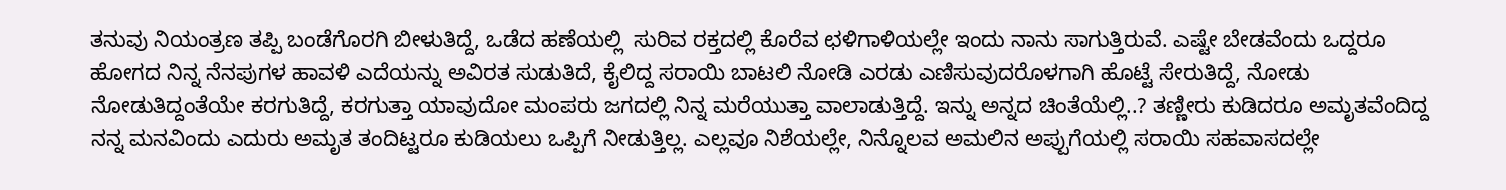ತನುವು ನಿಯಂತ್ರಣ ತಪ್ಪಿ ಬಂಡೆಗೊರಗಿ ಬೀಳುತಿದ್ದೆ, ಒಡೆದ ಹಣೆಯಲ್ಲಿ  ಸುರಿವ ರಕ್ತದಲ್ಲಿ ಕೊರೆವ ಛಳಿಗಾಳಿಯಲ್ಲೇ ಇಂದು ನಾನು ಸಾಗುತ್ತಿರುವೆ. ಎಷ್ಟೇ ಬೇಡವೆಂದು ಒದ್ದರೂ ಹೋಗದ ನಿನ್ನ ನೆನಪುಗಳ ಹಾವಳಿ ಎದೆಯನ್ನು ಅವಿರತ ಸುಡುತಿದೆ, ಕೈಲಿದ್ದ ಸರಾಯಿ ಬಾಟಲಿ ನೋಡಿ ಎರಡು ಎಣಿಸುವುದರೊಳಗಾಗಿ ಹೊಟ್ಟೆ ಸೇರುತಿದ್ದೆ, ನೋಡು ನೋಡುತಿದ್ದಂತೆಯೇ ಕರಗುತಿದ್ದೆ, ಕರಗುತ್ತಾ ಯಾವುದೋ ಮಂಪರು ಜಗದಲ್ಲಿ ನಿನ್ನ ಮರೆಯುತ್ತಾ ವಾಲಾಡುತ್ತಿದ್ದೆ. ಇನ್ನು ಅನ್ನದ ಚಿಂತೆಯೆಲ್ಲಿ..? ತಣ್ಣೀರು ಕುಡಿದರೂ ಅಮೃತವೆಂದಿದ್ದ ನನ್ನ ಮನವಿಂದು ಎದುರು ಅಮೃತ ತಂದಿಟ್ಟರೂ ಕುಡಿಯಲು ಒಪ್ಪಿಗೆ ನೀಡುತ್ತಿಲ್ಲ. ಎಲ್ಲವೂ ನಿಶೆಯಲ್ಲೇ, ನಿನ್ನೊಲವ ಅಮಲಿನ ಅಪ್ಪುಗೆಯಲ್ಲಿ ಸರಾಯಿ ಸಹವಾಸದಲ್ಲೇ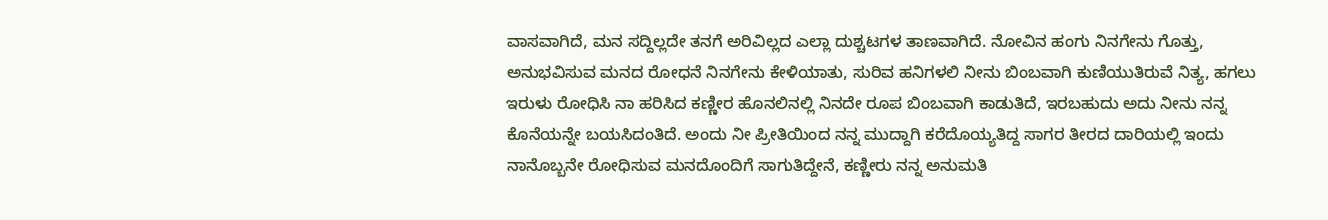ವಾಸವಾಗಿದೆ, ಮನ ಸದ್ದಿಲ್ಲದೇ ತನಗೆ ಅರಿವಿಲ್ಲದ ಎಲ್ಲಾ ದುಶ್ಚಟಗಳ ತಾಣವಾಗಿದೆ. ನೋವಿನ ಹಂಗು ನಿನಗೇನು ಗೊತ್ತು, ಅನುಭವಿಸುವ ಮನದ ರೋಧನೆ ನಿನಗೇನು ಕೇಳಿಯಾತು, ಸುರಿವ ಹನಿಗಳಲಿ ನೀನು ಬಿಂಬವಾಗಿ ಕುಣಿಯುತಿರುವೆ ನಿತ್ಯ, ಹಗಲು ಇರುಳು ರೋಧಿಸಿ ನಾ ಹರಿಸಿದ ಕಣ್ಣೀರ ಹೊನಲಿನಲ್ಲಿ ನಿನದೇ ರೂಪ ಬಿಂಬವಾಗಿ ಕಾಡುತಿದೆ, ಇರಬಹುದು ಅದು ನೀನು ನನ್ನ ಕೊನೆಯನ್ನೇ ಬಯಸಿದಂತಿದೆ. ಅಂದು ನೀ ಪ್ರೀತಿಯಿಂದ ನನ್ನ ಮುದ್ದಾಗಿ ಕರೆದೊಯ್ಯತಿದ್ದ ಸಾಗರ ತೀರದ ದಾರಿಯಲ್ಲಿ ಇಂದು ನಾನೊಬ್ಬನೇ ರೋಧಿಸುವ ಮನದೊಂದಿಗೆ ಸಾಗುತಿದ್ದೇನೆ, ಕಣ್ಣೀರು ನನ್ನ ಅನುಮತಿ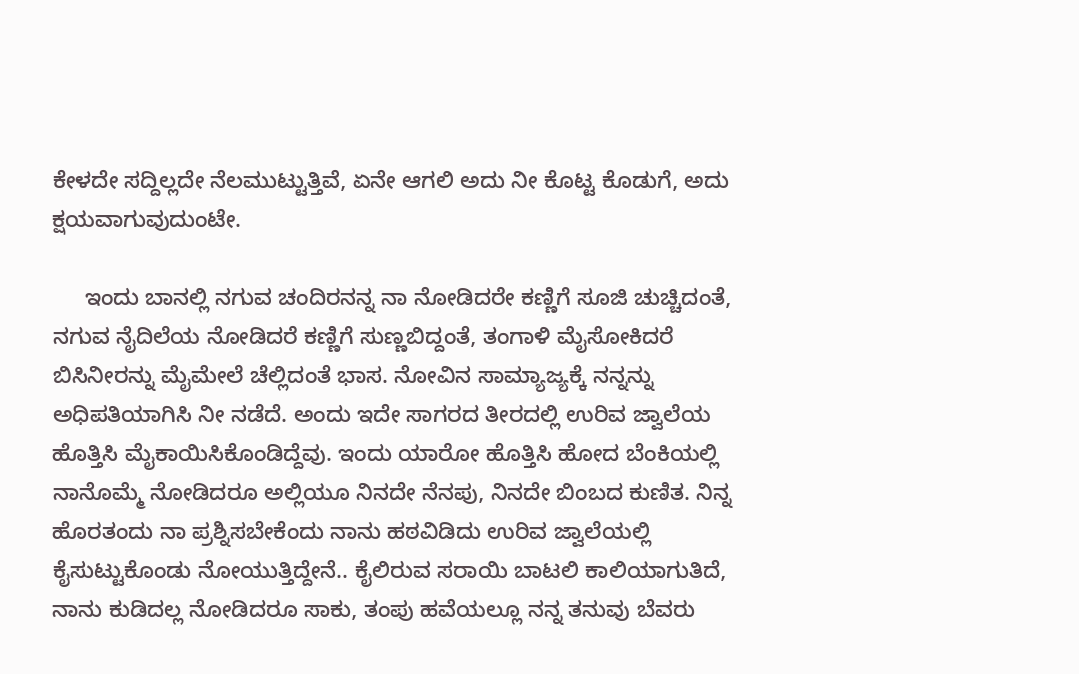ಕೇಳದೇ ಸದ್ದಿಲ್ಲದೇ ನೆಲಮುಟ್ಟುತ್ತಿವೆ, ಏನೇ ಆಗಲಿ ಅದು ನೀ ಕೊಟ್ಟ ಕೊಡುಗೆ, ಅದು ಕ್ಷಯವಾಗುವುದುಂಟೇ.

     ಇಂದು ಬಾನಲ್ಲಿ ನಗುವ ಚಂದಿರನನ್ನ ನಾ ನೋಡಿದರೇ ಕಣ್ಣಿಗೆ ಸೂಜಿ ಚುಚ್ಚಿದಂತೆ, ನಗುವ ನೈದಿಲೆಯ ನೋಡಿದರೆ ಕಣ್ಣಿಗೆ ಸುಣ್ಣಬಿದ್ದಂತೆ, ತಂಗಾಳಿ ಮೈಸೋಕಿದರೆ ಬಿಸಿನೀರನ್ನು ಮೈಮೇಲೆ ಚೆಲ್ಲಿದಂತೆ ಭಾಸ. ನೋವಿನ ಸಾಮ್ಯಾಜ್ಯಕ್ಕೆ ನನ್ನನ್ನು ಅಧಿಪತಿಯಾಗಿಸಿ ನೀ ನಡೆದೆ. ಅಂದು ಇದೇ ಸಾಗರದ ತೀರದಲ್ಲಿ ಉರಿವ ಜ್ವಾಲೆಯ ಹೊತ್ತಿಸಿ ಮೈಕಾಯಿಸಿಕೊಂಡಿದ್ದೆವು. ಇಂದು ಯಾರೋ ಹೊತ್ತಿಸಿ ಹೋದ ಬೆಂಕಿಯಲ್ಲಿ ನಾನೊಮ್ಮೆ ನೋಡಿದರೂ ಅಲ್ಲಿಯೂ ನಿನದೇ ನೆನಪು, ನಿನದೇ ಬಿಂಬದ ಕುಣಿತ. ನಿನ್ನ ಹೊರತಂದು ನಾ ಪ್ರಶ್ನಿಸಬೇಕೆಂದು ನಾನು ಹಠವಿಡಿದು ಉರಿವ ಜ್ವಾಲೆಯಲ್ಲಿ ಕೈಸುಟ್ಟುಕೊಂಡು ನೋಯುತ್ತಿದ್ದೇನೆ.. ಕೈಲಿರುವ ಸರಾಯಿ ಬಾಟಲಿ ಕಾಲಿಯಾಗುತಿದೆ, ನಾನು ಕುಡಿದಲ್ಲ ನೋಡಿದರೂ ಸಾಕು, ತಂಪು ಹವೆಯಲ್ಲೂ ನನ್ನ ತನುವು ಬೆವರು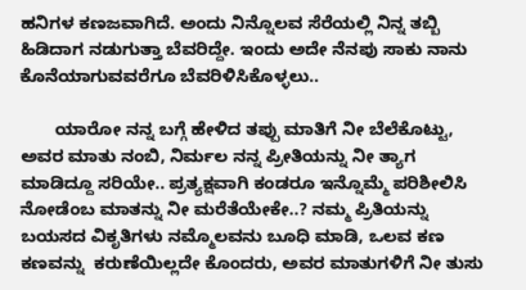ಹನಿಗಳ ಕಣಜವಾಗಿದೆ. ಅಂದು ನಿನ್ನೊಲವ ಸೆರೆಯಲ್ಲಿ ನಿನ್ನ ತಬ್ಬಿ ಹಿಡಿದಾಗ ನಡುಗುತ್ತಾ ಬೆವರಿದ್ದೇ. ಇಂದು ಅದೇ ನೆನಪು ಸಾಕು ನಾನು ಕೊನೆಯಾಗುವವರೆಗೂ ಬೆವರಿಳಿಸಿಕೊಳ್ಳಲು..

       ಯಾರೋ ನನ್ನ ಬಗ್ಗೆ ಹೇಳಿದ ತಪ್ಪು ಮಾತಿಗೆ ನೀ ಬೆಲೆಕೊಟ್ಟು, ಅವರ ಮಾತು ನಂಬಿ, ನಿರ್ಮಲ ನನ್ನ ಪ್ರೀತಿಯನ್ನು ನೀ ತ್ಯಾಗ ಮಾಡಿದ್ದೂ ಸರಿಯೇ.. ಪ್ರತ್ಯಕ್ಷವಾಗಿ ಕಂಡರೂ ಇನ್ನೊಮ್ಮೆ ಪರಿಶೀಲಿಸಿ ನೋಡೆಂಬ ಮಾತನ್ನು ನೀ ಮರೆತೆಯೇಕೇ..? ನಮ್ಮ ಪ್ರಿತಿಯನ್ನು ಬಯಸದ ವಿಕೃತಿಗಳು ನಮ್ಮೊಲವನು ಬೂಧಿ ಮಾಡಿ, ಒಲವ ಕಣ ಕಣವನ್ನು  ಕರುಣೆಯಿಲ್ಲದೇ ಕೊಂದರು, ಅವರ ಮಾತುಗಳಿಗೆ ನೀ ತುಸು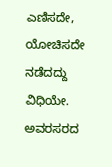ಎಣಿಸದೇ, ಯೋಚಿಸದೇ ನಡೆದದ್ದು ವಿಧಿಯೇ.  ಅವರಸರದ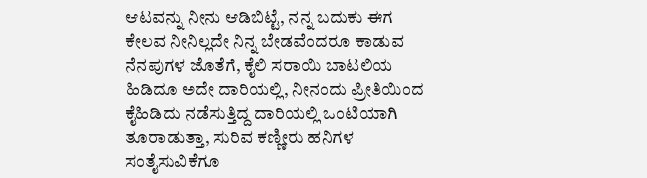ಆಟವನ್ನು ನೀನು ಆಡಿಬಿಟ್ಟೆ, ನನ್ನ ಬದುಕು ಈಗ ಕೇಲವ ನೀನಿಲ್ಲದೇ ನಿನ್ನ ಬೇಡವೆಂದರೂ ಕಾಡುವ ನೆನಪುಗಳ ಜೊತೆಗೆ, ಕೈಲಿ ಸರಾಯಿ ಬಾಟಲಿಯ ಹಿಡಿದೂ ಅದೇ ದಾರಿಯಲ್ಲಿ, ನೀನಂದು ಪ್ರೀತಿಯಿಂದ ಕೈಹಿಡಿದು ನಡೆಸುತ್ತಿದ್ದ ದಾರಿಯಲ್ಲಿ ಒಂಟಿಯಾಗಿ ತೂರಾಡುತ್ತಾ, ಸುರಿವ ಕಣ್ಣೀರು ಹನಿಗಳ ಸಂತೈಸುವಿಕೆಗೂ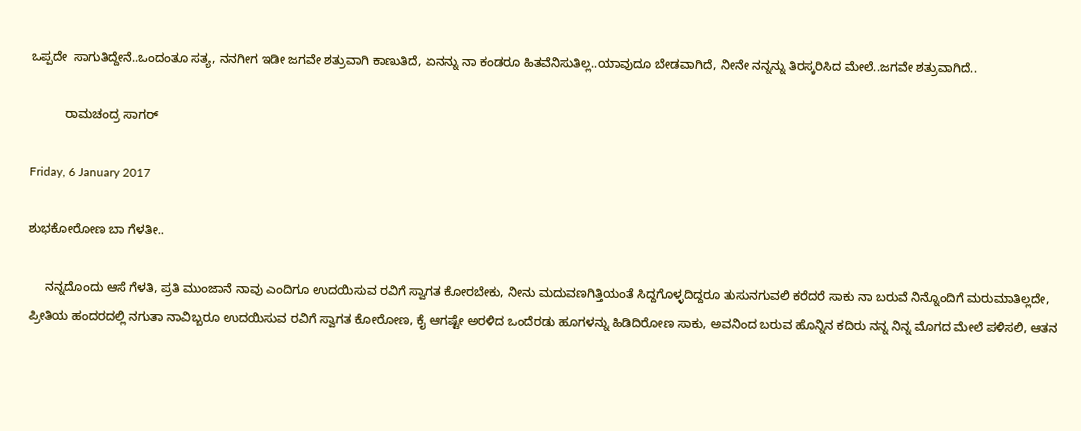ಒಪ್ಪದೇ  ಸಾಗುತಿದ್ದೇನೆ..ಒಂದಂತೂ ಸತ್ಯ, ನನಗೀಗ ಇಡೀ ಜಗವೇ ಶತ್ರುವಾಗಿ ಕಾಣುತಿದೆ, ಏನನ್ನು ನಾ ಕಂಡರೂ ಹಿತವೆನಿಸುತಿಲ್ಲ..ಯಾವುದೂ ಬೇಡವಾಗಿದೆ, ನೀನೇ ನನ್ನನ್ನು ತಿರಸ್ಕರಿಸಿದ ಮೇಲೆ..ಜಗವೇ ಶತ್ರುವಾಗಿದೆ..

          ರಾಮಚಂದ್ರ ಸಾಗರ್

Friday, 6 January 2017

ಶುಭಕೋರೋಣ ಬಾ ಗೆಳತೀ..

     ನನ್ನದೊಂದು ಆಸೆ ಗೆಳತಿ, ಪ್ರತಿ ಮುಂಜಾನೆ ನಾವು ಎಂದಿಗೂ ಉದಯಿಸುವ ರವಿಗೆ ಸ್ವಾಗತ ಕೋರಬೇಕು, ನೀನು ಮದುವಣಗಿತ್ತಿಯಂತೆ ಸಿದ್ದಗೊಳ್ಳದಿದ್ದರೂ ತುಸುನಗುವಲಿ ಕರೆದರೆ ಸಾಕು ನಾ ಬರುವೆ ನಿನ್ನೊಂದಿಗೆ ಮರುಮಾತಿಲ್ಲದೇ, ಪ್ರೀತಿಯ ಹಂದರದಲ್ಲಿ ನಗುತಾ ನಾವಿಬ್ಬರೂ ಉದಯಿಸುವ ರವಿಗೆ ಸ್ವಾಗತ ಕೋರೋಣ, ಕೈ ಆಗಷ್ಟೇ ಅರಳಿದ ಒಂದೆರಡು ಹೂಗಳನ್ನು ಹಿಡಿದಿರೋಣ ಸಾಕು, ಅವನಿಂದ ಬರುವ ಹೊನ್ನಿನ ಕದಿರು ನನ್ನ ನಿನ್ನ ಮೊಗದ ಮೇಲೆ ಪಳಿಸಲಿ, ಆತನ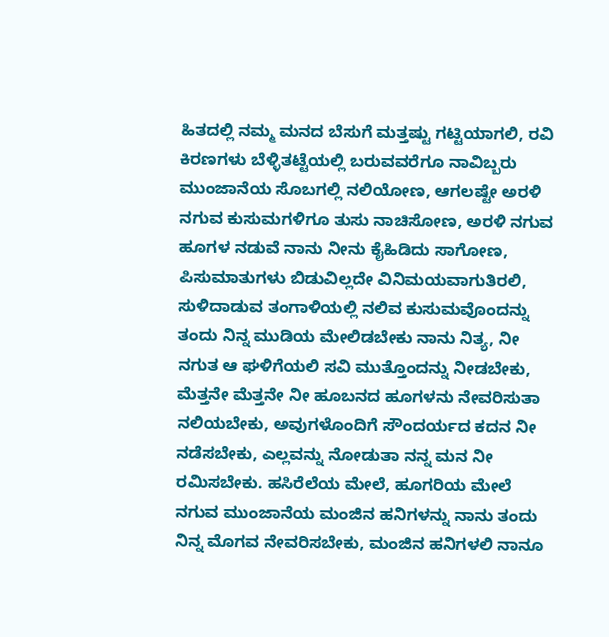ಹಿತದಲ್ಲಿ ನಮ್ಮ ಮನದ ಬೆಸುಗೆ ಮತ್ತಷ್ಟು ಗಟ್ಟಿಯಾಗಲಿ, ರವಿ ಕಿರಣಗಳು ಬೆಳ್ಳಿತಟ್ಟೆಯಲ್ಲಿ ಬರುವವರೆಗೂ ನಾವಿಬ್ಬರು ಮುಂಜಾನೆಯ ಸೊಬಗಲ್ಲಿ ನಲಿಯೋಣ, ಆಗಲಷ್ಟೇ ಅರಳಿ ನಗುವ ಕುಸುಮಗಳಿಗೂ ತುಸು ನಾಚಿಸೋಣ, ಅರಳಿ ನಗುವ ಹೂಗಳ ನಡುವೆ ನಾನು ನೀನು ಕೈಹಿಡಿದು ಸಾಗೋಣ, ಪಿಸುಮಾತುಗಳು ಬಿಡುವಿಲ್ಲದೇ ವಿನಿಮಯವಾಗುತಿರಲಿ, ಸುಳಿದಾಡುವ ತಂಗಾಳಿಯಲ್ಲಿ ನಲಿವ ಕುಸುಮವೊಂದನ್ನು ತಂದು ನಿನ್ನ ಮುಡಿಯ ಮೇಲಿಡಬೇಕು ನಾನು ನಿತ್ಯ, ನೀ ನಗುತ ಆ ಘಳಿಗೆಯಲಿ ಸವಿ ಮುತ್ತೊಂದನ್ನು ನೀಡಬೇಕು, ಮೆತ್ತನೇ ಮೆತ್ತನೇ ನೀ ಹೂಬನದ ಹೂಗಳನು ನೇವರಿಸುತಾ ನಲಿಯಬೇಕು, ಅವುಗಳೊಂದಿಗೆ ಸೌಂದರ್ಯದ ಕದನ ನೀ ನಡೆಸಬೇಕು, ಎಲ್ಲವನ್ನು ನೋಡುತಾ ನನ್ನ ಮನ ನೀ ರಮಿಸಬೇಕು. ಹಸಿರೆಲೆಯ ಮೇಲೆ, ಹೂಗರಿಯ ಮೇಲೆ ನಗುವ ಮುಂಜಾನೆಯ ಮಂಜಿನ ಹನಿಗಳನ್ನು ನಾನು ತಂದು ನಿನ್ನ ಮೊಗವ ನೇವರಿಸಬೇಕು, ಮಂಜಿನ ಹನಿಗಳಲಿ ನಾನೂ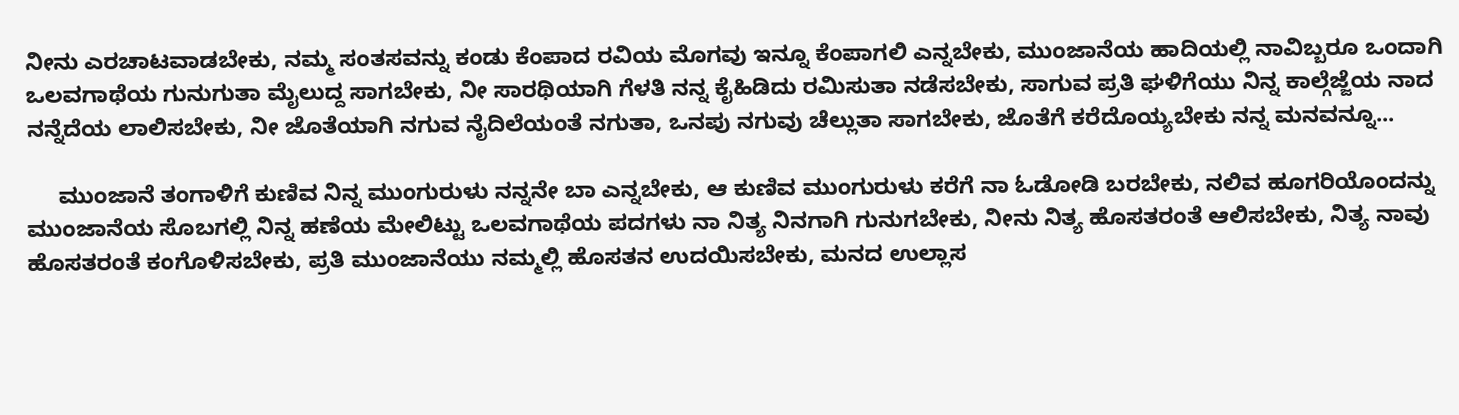ನೀನು ಎರಚಾಟವಾಡಬೇಕು, ನಮ್ಮ ಸಂತಸವನ್ನು ಕಂಡು ಕೆಂಪಾದ ರವಿಯ ಮೊಗವು ಇನ್ನೂ ಕೆಂಪಾಗಲಿ ಎನ್ನಬೇಕು, ಮುಂಜಾನೆಯ ಹಾದಿಯಲ್ಲಿ ನಾವಿಬ್ಬರೂ ಒಂದಾಗಿ ಒಲವಗಾಥೆಯ ಗುನುಗುತಾ ಮೈಲುದ್ದ ಸಾಗಬೇಕು, ನೀ ಸಾರಥಿಯಾಗಿ ಗೆಳತಿ ನನ್ನ ಕೈಹಿಡಿದು ರಮಿಸುತಾ ನಡೆಸಬೇಕು, ಸಾಗುವ ಪ್ರತಿ ಘಳಿಗೆಯು ನಿನ್ನ ಕಾಲ್ಗೆಜ್ಜೆಯ ನಾದ ನನ್ನೆದೆಯ ಲಾಲಿಸಬೇಕು, ನೀ ಜೊತೆಯಾಗಿ ನಗುವ ನೈದಿಲೆಯಂತೆ ನಗುತಾ, ಒನಪು ನಗುವು ಚೆಲ್ಲುತಾ ಸಾಗಬೇಕು, ಜೊತೆಗೆ ಕರೆದೊಯ್ಯಬೇಕು ನನ್ನ ಮನವನ್ನೂ...

     ಮುಂಜಾನೆ ತಂಗಾಳಿಗೆ ಕುಣಿವ ನಿನ್ನ ಮುಂಗುರುಳು ನನ್ನನೇ ಬಾ ಎನ್ನಬೇಕು, ಆ ಕುಣಿವ ಮುಂಗುರುಳು ಕರೆಗೆ ನಾ ಓಡೋಡಿ ಬರಬೇಕು, ನಲಿವ ಹೂಗರಿಯೊಂದನ್ನು ಮುಂಜಾನೆಯ ಸೊಬಗಲ್ಲಿ ನಿನ್ನ ಹಣೆಯ ಮೇಲಿಟ್ಟು ಒಲವಗಾಥೆಯ ಪದಗಳು ನಾ ನಿತ್ಯ ನಿನಗಾಗಿ ಗುನುಗಬೇಕು, ನೀನು ನಿತ್ಯ ಹೊಸತರಂತೆ ಆಲಿಸಬೇಕು, ನಿತ್ಯ ನಾವು ಹೊಸತರಂತೆ ಕಂಗೊಳಿಸಬೇಕು, ಪ್ರತಿ ಮುಂಜಾನೆಯು ನಮ್ಮಲ್ಲಿ ಹೊಸತನ ಉದಯಿಸಬೇಕು, ಮನದ ಉಲ್ಲಾಸ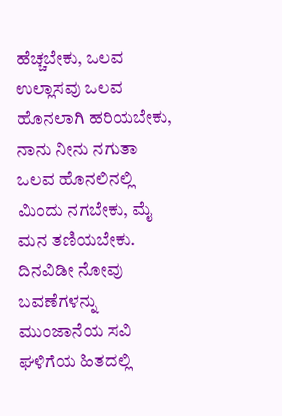ಹೆಚ್ಚಬೇಕು, ಒಲವ ಉಲ್ಲಾಸವು ಒಲವ ಹೊನಲಾಗಿ ಹರಿಯಬೇಕು, ನಾನು ನೀನು ನಗುತಾ ಒಲವ ಹೊನಲಿನಲ್ಲಿ ಮಿಂದು ನಗಬೇಕು, ಮೈ ಮನ ತಣಿಯಬೇಕು. ದಿನವಿಡೀ ನೋವು ಬವಣೆಗಳನ್ನು ಮುಂಜಾನೆಯ ಸವಿ ಘಳಿಗೆಯ ಹಿತದಲ್ಲಿ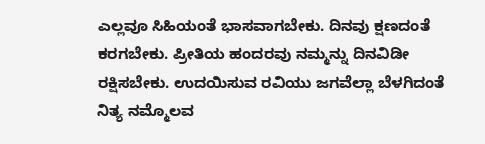ಎಲ್ಲವೂ ಸಿಹಿಯಂತೆ ಭಾಸವಾಗಬೇಕು. ದಿನವು ಕ್ಷಣದಂತೆ ಕರಗಬೇಕು. ಪ್ರೀತಿಯ ಹಂದರವು ನಮ್ಮನ್ನು ದಿನವಿಡೀ ರಕ್ಷಿಸಬೇಕು. ಉದಯಿಸುವ ರವಿಯು ಜಗವೆಲ್ಲಾ ಬೆಳಗಿದಂತೆ ನಿತ್ಯ ನಮ್ಮೊಲವ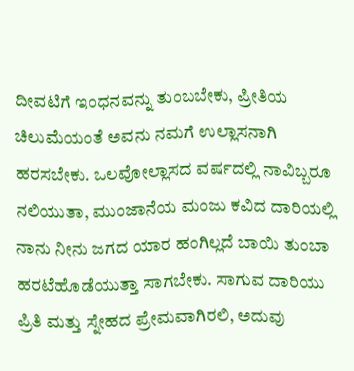ದೀವಟಿಗೆ ಇಂಧನವನ್ನು ತುಂಬಬೇಕು, ಪ್ರೀತಿಯ ಚಿಲುಮೆಯಂತೆ ಅವನು ನಮಗೆ ಉಲ್ಲಾಸನಾಗಿ ಹರಸಬೇಕು. ಒಲವೋಲ್ಲಾಸದ ವರ್ಷದಲ್ಲಿ ನಾವಿಬ್ಬರೂ ನಲಿಯುತಾ, ಮುಂಜಾನೆಯ ಮಂಜು ಕವಿದ ದಾರಿಯಲ್ಲಿ ನಾನು ನೀನು ಜಗದ ಯಾರ ಹಂಗಿಲ್ಲದೆ ಬಾಯಿ ತುಂಬಾ ಹರಟೆಹೊಡೆಯುತ್ತಾ ಸಾಗಬೇಕು. ಸಾಗುವ ದಾರಿಯು ಪ್ರಿತಿ ಮತ್ತು ಸ್ನೇಹದ ಪ್ರೇಮವಾಗಿರಲಿ, ಅದುವು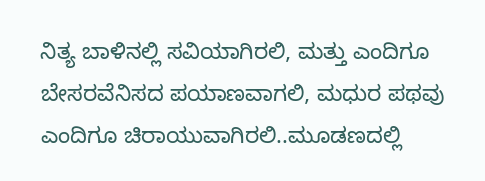ನಿತ್ಯ ಬಾಳಿನಲ್ಲಿ ಸವಿಯಾಗಿರಲಿ, ಮತ್ತು ಎಂದಿಗೂ ಬೇಸರವೆನಿಸದ ಪಯಾಣವಾಗಲಿ, ಮಧುರ ಪಥವು ಎಂದಿಗೂ ಚಿರಾಯುವಾಗಿರಲಿ..ಮೂಡಣದಲ್ಲಿ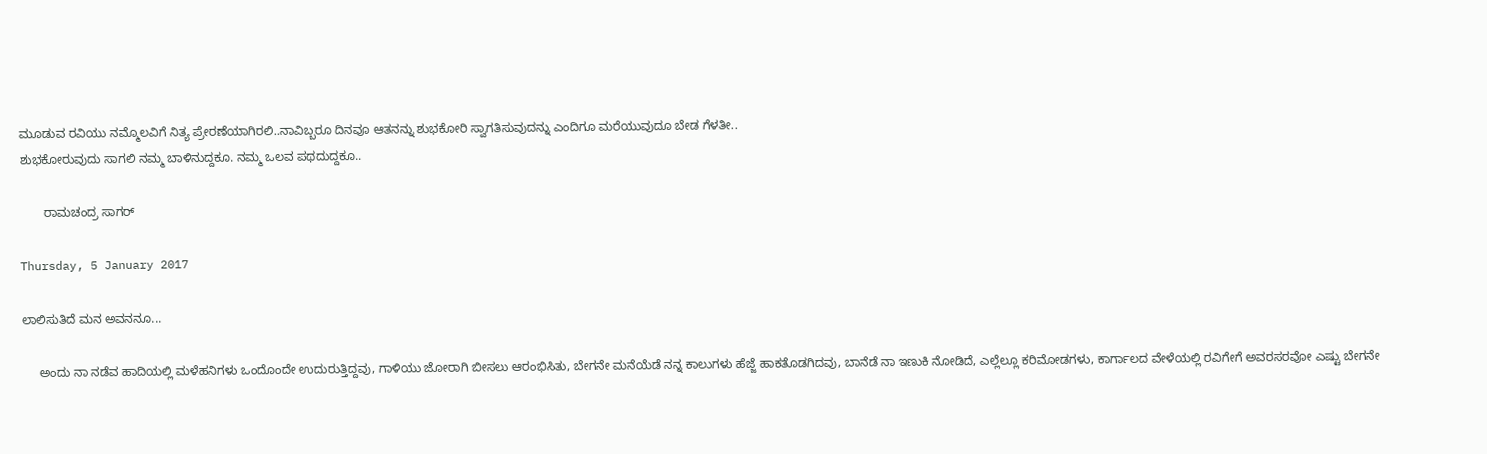ಮೂಡುವ ರವಿಯು ನಮ್ಮೊಲವಿಗೆ ನಿತ್ಯ ಪ್ರೇರಣೆಯಾಗಿರಲಿ..ನಾವಿಬ್ಬರೂ ದಿನವೂ ಆತನನ್ನು ಶುಭಕೋರಿ ಸ್ವಾಗತಿಸುವುದನ್ನು ಎಂದಿಗೂ ಮರೆಯುವುದೂ ಬೇಡ ಗೆಳತೀ..
ಶುಭಕೋರುವುದು ಸಾಗಲಿ ನಮ್ಮ ಬಾಳಿನುದ್ದಕೂ. ನಮ್ಮ ಒಲವ ಪಥದುದ್ದಕೂ..

       ರಾಮಚಂದ್ರ ಸಾಗರ್

Thursday, 5 January 2017

ಲಾಲಿಸುತಿದೆ ಮನ ಅವನನೂ...

     ಅಂದು ನಾ ನಡೆವ ಹಾದಿಯಲ್ಲಿ ಮಳೆಹನಿಗಳು ಒಂದೊಂದೇ ಉದುರುತ್ತಿದ್ದವು, ಗಾಳಿಯು ಜೋರಾಗಿ ಬೀಸಲು ಆರಂಭಿಸಿತು, ಬೇಗನೇ ಮನೆಯೆಡೆ ನನ್ನ ಕಾಲುಗಳು ಹೆಜ್ಜೆ ಹಾಕತೊಡಗಿದವು, ಬಾನೆಡೆ ನಾ ಇಣುಕಿ ನೋಡಿದೆ, ಎಲ್ಲೆಲ್ಲೂ ಕರಿಮೋಡಗಳು, ಕಾರ್ಗಾಲದ ವೇಳೆಯಲ್ಲಿ ರವಿಗೇಗೆ ಅವರಸರವೋ ಎಷ್ಟು ಬೇಗನೇ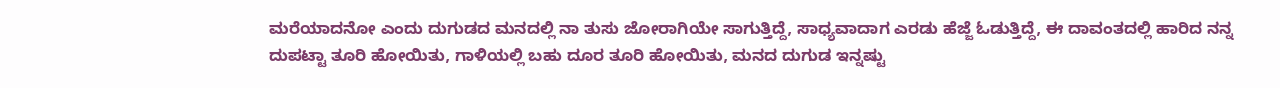ಮರೆಯಾದನೋ ಎಂದು ದುಗುಡದ ಮನದಲ್ಲಿ ನಾ ತುಸು ಜೋರಾಗಿಯೇ ಸಾಗುತ್ತಿದ್ದೆ, ಸಾಧ್ಯವಾದಾಗ ಎರಡು ಹೆಜ್ಜೆ ಓಡುತ್ತಿದ್ದೆ, ಈ ದಾವಂತದಲ್ಲಿ ಹಾರಿದ ನನ್ನ ದುಪಟ್ಟಾ ತೂರಿ ಹೋಯಿತು, ಗಾಳಿಯಲ್ಲಿ ಬಹು ದೂರ ತೂರಿ ಹೋಯಿತು, ಮನದ ದುಗುಡ ಇನ್ನಷ್ಟು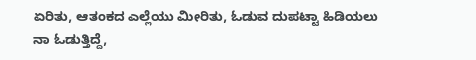ಏರಿತು, ಆತಂಕದ ಎಲ್ಲೆಯು ಮೀರಿತು, ಓಡುವ ದುಪಟ್ಟಾ ಹಿಡಿಯಲು ನಾ ಓಡುತ್ತಿದ್ದೆ,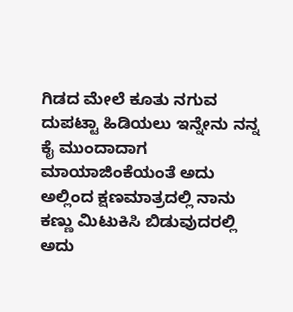ಗಿಡದ ಮೇಲೆ ಕೂತು ನಗುವ ದುಪಟ್ಟಾ ಹಿಡಿಯಲು ಇನ್ನೇನು ನನ್ನ ಕೈ ಮುಂದಾದಾಗ ಮಾಯಾಜಿಂಕೆಯಂತೆ ಅದು ಅಲ್ಲಿಂದ ಕ್ಷಣಮಾತ್ರದಲ್ಲಿ ನಾನು ಕಣ್ಣು ಮಿಟುಕಿಸಿ ಬಿಡುವುದರಲ್ಲಿ ಅದು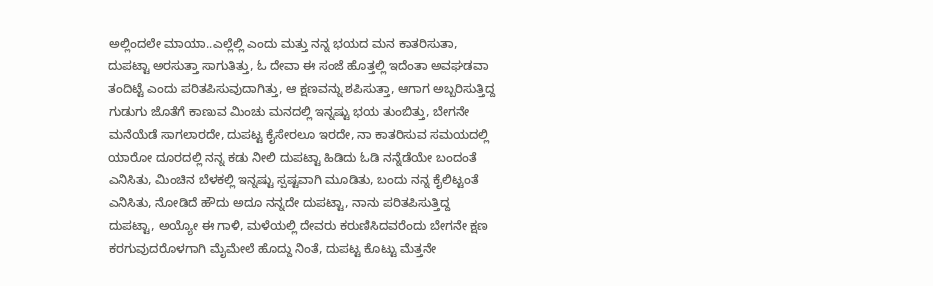ಅಲ್ಲಿಂದಲೇ ಮಾಯಾ..ಎಲ್ಲೆಲ್ಲಿ ಎಂದು ಮತ್ತು ನನ್ನ ಭಯದ ಮನ ಕಾತರಿಸುತಾ, ದುಪಟ್ಟಾ ಅರಸುತ್ತಾ ಸಾಗುತಿತ್ತು, ಓ ದೇವಾ ಈ ಸಂಜೆ ಹೊತ್ತಲ್ಲಿ ಇದೆಂತಾ ಅವಘಡವಾ ತಂದಿಟ್ಟೆ ಎಂದು ಪರಿತಪಿಸುವುದಾಗಿತ್ತು, ಆ ಕ್ಷಣವನ್ನು ಶಪಿಸುತ್ತಾ, ಆಗಾಗ ಅಬ್ಬರಿಸುತ್ತಿದ್ದ ಗುಡುಗು ಜೊತೆಗೆ ಕಾಣುವ ಮಿಂಚು ಮನದಲ್ಲಿ ಇನ್ನಷ್ಟು ಭಯ ತುಂಬಿತ್ತು, ಬೇಗನೇ ಮನೆಯೆಡೆ ಸಾಗಲಾರದೇ, ದುಪಟ್ಟ ಕೈಸೇರಲೂ ಇರದೇ, ನಾ ಕಾತರಿಸುವ ಸಮಯದಲ್ಲಿ ಯಾರೋ ದೂರದಲ್ಲಿ ನನ್ನ ಕಡು ನೀಲಿ ದುಪಟ್ಟಾ ಹಿಡಿದು ಓಡಿ ನನ್ನೆಡೆಯೇ ಬಂದಂತೆ ಎನಿಸಿತು, ಮಿಂಚಿನ ಬೆಳಕಲ್ಲಿ ಇನ್ನಷ್ಟು ಸ್ಪಷ್ಟವಾಗಿ ಮೂಡಿತು, ಬಂದು ನನ್ನ ಕೈಲಿಟ್ಟಂತೆ ಎನಿಸಿತು, ನೋಡಿದೆ ಹೌದು ಅದೂ ನನ್ನದೇ ದುಪಟ್ಟಾ, ನಾನು ಪರಿತಪಿಸುತ್ತಿದ್ದ ದುಪಟ್ಟಾ, ಅಯ್ಯೋ ಈ ಗಾಳಿ, ಮಳೆಯಲ್ಲಿ ದೇವರು ಕರುಣಿಸಿದವರೆಂದು ಬೇಗನೇ ಕ್ಷಣ ಕರಗುವುದರೊಳಗಾಗಿ ಮೈಮೇಲೆ ಹೊದ್ದು ನಿಂತೆ, ದುಪಟ್ಟ ಕೊಟ್ಟು ಮೆತ್ತನೇ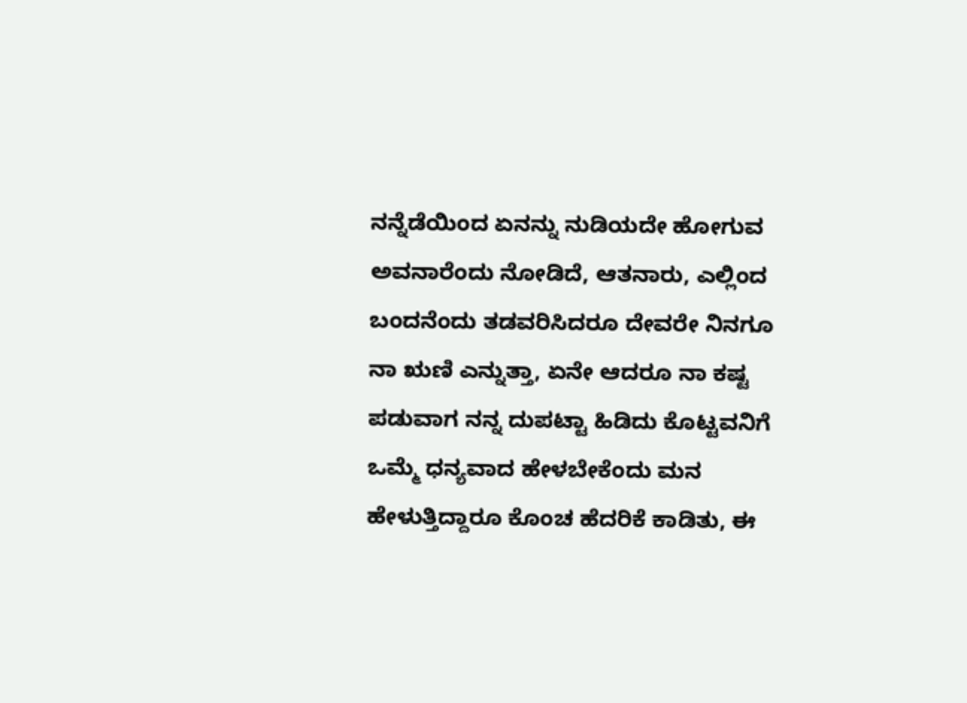ನನ್ನೆಡೆಯಿಂದ ಏನನ್ನು ನುಡಿಯದೇ ಹೋಗುವ ಅವನಾರೆಂದು ನೋಡಿದೆ, ಆತನಾರು, ಎಲ್ಲಿಂದ ಬಂದನೆಂದು ತಡವರಿಸಿದರೂ ದೇವರೇ ನಿನಗೂ ನಾ ಋಣಿ ಎನ್ನುತ್ತಾ, ಏನೇ ಆದರೂ ನಾ ಕಷ್ಟ ಪಡುವಾಗ ನನ್ನ ದುಪಟ್ಟಾ ಹಿಡಿದು ಕೊಟ್ಟವನಿಗೆ ಒಮ್ಮೆ ಧನ್ಯವಾದ ಹೇಳಬೇಕೆಂದು ಮನ ಹೇಳುತ್ತಿದ್ದಾರೂ ಕೊಂಚ ಹೆದರಿಕೆ ಕಾಡಿತು, ಈ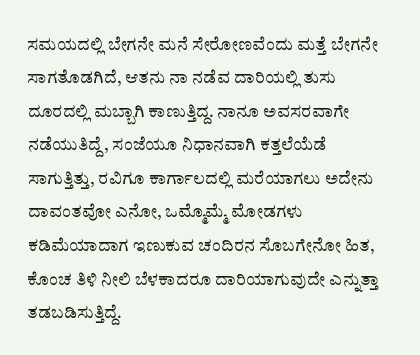ಸಮಯದಲ್ಲಿ ಬೇಗನೇ ಮನೆ ಸೇರೋಣವೆಂದು ಮತ್ತೆ ಬೇಗನೇ ಸಾಗತೊಡಗಿದೆ, ಆತನು ನಾ ನಡೆವ ದಾರಿಯಲ್ಲಿ ತುಸು ದೂರದಲ್ಲಿ ಮಬ್ಬಾಗಿ ಕಾಣುತ್ತಿದ್ದ. ನಾನೂ ಅವಸರವಾಗೇ ನಡೆಯುತಿದ್ದೆ, ಸಂಜೆಯೂ ನಿಧಾನವಾಗಿ ಕತ್ತಲೆಯೆಡೆ ಸಾಗುತ್ತಿತ್ತು, ರವಿಗೂ ಕಾರ್ಗಾಲದಲ್ಲಿ ಮರೆಯಾಗಲು ಅದೇನು ದಾವಂತವೋ ಎನೋ, ಒಮ್ಮೊಮ್ಮೆ ಮೋಡಗಳು ಕಡಿಮೆಯಾದಾಗ ಇಣುಕುವ ಚಂದಿರನ ಸೊಬಗೇನೋ ಹಿತ, ಕೊಂಚ ತಿಳಿ ನೀಲಿ ಬೆಳಕಾದರೂ ದಾರಿಯಾಗುವುದೇ ಎನ್ನುತ್ತಾ ತಡಬಡಿಸುತ್ತಿದ್ದೆ.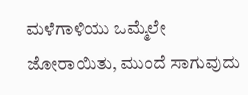ಮಳೆಗಾಳಿಯು ಒಮ್ಮೆಲೇ ಜೋರಾಯಿತು, ಮುಂದೆ ಸಾಗುವುದು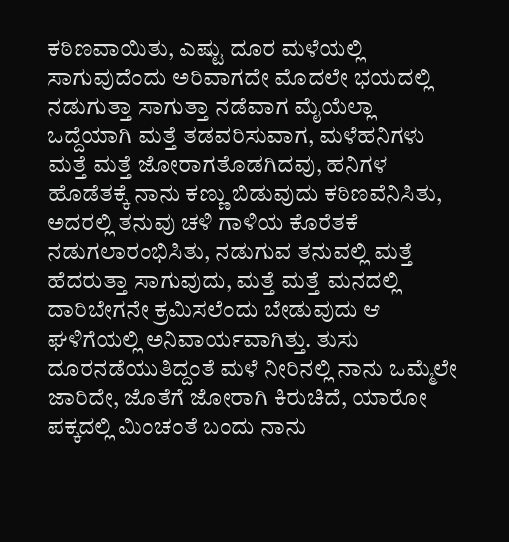ಕಠಿಣವಾಯಿತು, ಎಷ್ಟು ದೂರ ಮಳೆಯಲ್ಲಿ ಸಾಗುವುದೆಂದು ಅರಿವಾಗದೇ ಮೊದಲೇ ಭಯದಲ್ಲಿ ನಡುಗುತ್ತಾ ಸಾಗುತ್ತಾ ನಡೆವಾಗ ಮೈಯೆಲ್ಲಾ ಒದ್ದೆಯಾಗಿ ಮತ್ತೆ ತಡವರಿಸುವಾಗ, ಮಳೆಹನಿಗಳು ಮತ್ತೆ ಮತ್ತೆ ಜೋರಾಗತೊಡಗಿದವು, ಹನಿಗಳ ಹೊಡೆತಕ್ಕೆ ನಾನು ಕಣ್ಣು ಬಿಡುವುದು ಕಠಿಣವೆನಿಸಿತು, ಅದರಲ್ಲಿ ತನುವು ಚಳಿ ಗಾಳಿಯ ಕೊರೆತಕೆ ನಡುಗಲಾರಂಭಿಸಿತು, ನಡುಗುವ ತನುವಲ್ಲಿ ಮತ್ತೆ ಹೆದರುತ್ತಾ ಸಾಗುವುದು, ಮತ್ತೆ ಮತ್ತೆ ಮನದಲ್ಲಿ ದಾರಿಬೇಗನೇ ಕ್ರಮಿಸಲೆಂದು ಬೇಡುವುದು ಆ ಘಳಿಗೆಯಲ್ಲಿ ಅನಿವಾರ್ಯವಾಗಿತ್ತು. ತುಸು ದೂರನಡೆಯುತಿದ್ದಂತೆ ಮಳೆ ನೀರಿನಲ್ಲಿ ನಾನು ಒಮ್ಮೆಲೇ ಜಾರಿದೇ, ಜೊತೆಗೆ ಜೋರಾಗಿ ಕಿರುಚಿದೆ, ಯಾರೋ ಪಕ್ಕದಲ್ಲಿ ಮಿಂಚಂತೆ ಬಂದು ನಾನು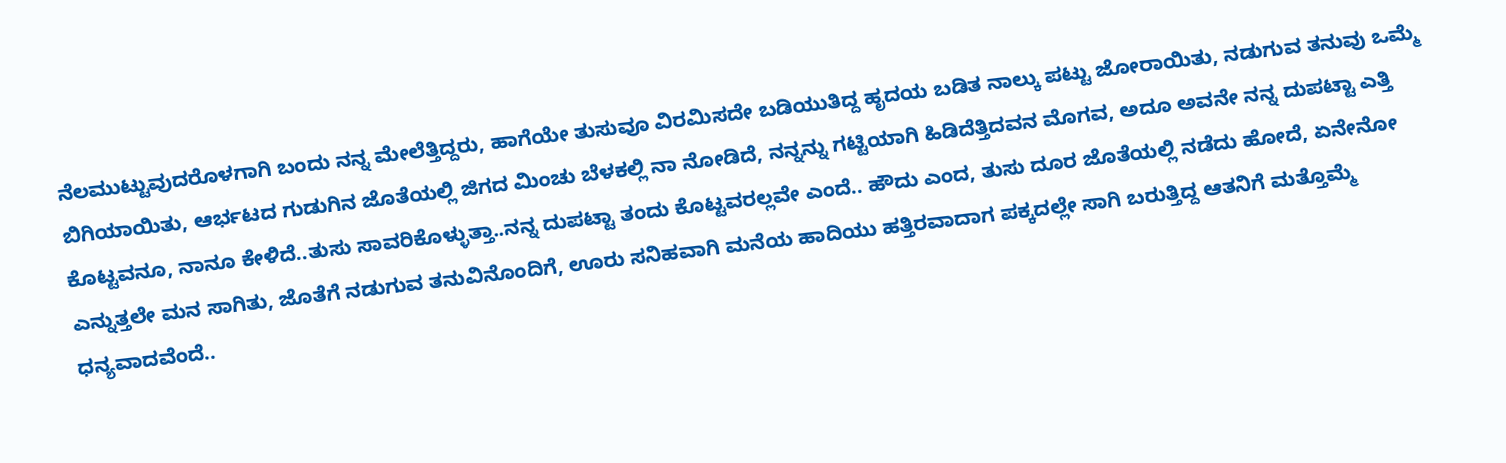ನೆಲಮುಟ್ಟುವುದರೊಳಗಾಗಿ ಬಂದು ನನ್ನ ಮೇಲೆತ್ತಿದ್ದರು, ಹಾಗೆಯೇ ತುಸುವೂ ವಿರಮಿಸದೇ ಬಡಿಯುತಿದ್ದ ಹೃದಯ ಬಡಿತ ನಾಲ್ಕು ಪಟ್ಟು ಜೋರಾಯಿತು, ನಡುಗುವ ತನುವು ಒಮ್ಮೆ ಬಿಗಿಯಾಯಿತು, ಆರ್ಭಟದ ಗುಡುಗಿನ ಜೊತೆಯಲ್ಲಿ ಜಿಗದ ಮಿಂಚು ಬೆಳಕಲ್ಲಿ ನಾ ನೋಡಿದೆ, ನನ್ನನ್ನು ಗಟ್ಟಿಯಾಗಿ ಹಿಡಿದೆತ್ತಿದವನ ಮೊಗವ, ಅದೂ ಅವನೇ ನನ್ನ ದುಪಟ್ಟಾ ಎತ್ತಿ ಕೊಟ್ಟವನೂ, ನಾನೂ ಕೇಳಿದೆ..ತುಸು ಸಾವರಿಕೊಳ್ಳುತ್ತಾ..ನನ್ನ ದುಪಟ್ಟಾ ತಂದು ಕೊಟ್ಟವರಲ್ಲವೇ ಎಂದೆ.. ಹೌದು ಎಂದ, ತುಸು ದೂರ ಜೊತೆಯಲ್ಲಿ ನಡೆದು ಹೋದೆ, ಏನೇನೋ ಎನ್ನುತ್ತಲೇ ಮನ ಸಾಗಿತು, ಜೊತೆಗೆ ನಡುಗುವ ತನುವಿನೊಂದಿಗೆ, ಊರು ಸನಿಹವಾಗಿ ಮನೆಯ ಹಾದಿಯು ಹತ್ತಿರವಾದಾಗ ಪಕ್ಕದಲ್ಲೇ ಸಾಗಿ ಬರುತ್ತಿದ್ದ ಆತನಿಗೆ ಮತ್ತೊಮ್ಮೆ ಧನ್ಯವಾದವೆಂದೆ..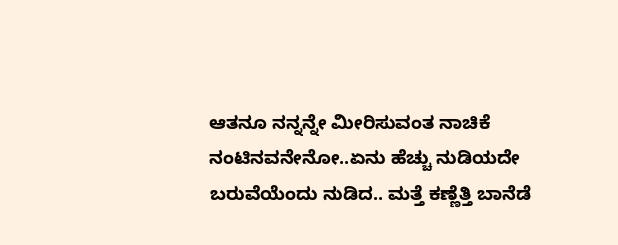ಆತನೂ ನನ್ನನ್ನೇ ಮೀರಿಸುವಂತ ನಾಚಿಕೆ ನಂಟಿನವನೇನೋ..ಏನು ಹೆಚ್ಚು ನುಡಿಯದೇ ಬರುವೆಯೆಂದು ನುಡಿದ.. ಮತ್ತೆ ಕಣ್ಣೆತ್ತಿ ಬಾನೆಡೆ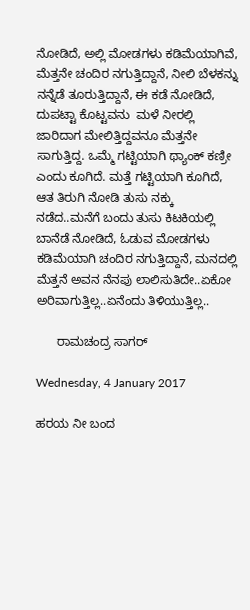ನೋಡಿದೆ, ಅಲ್ಲಿ ಮೋಡಗಳು ಕಡಿಮೆಯಾಗಿವೆ, ಮೆತ್ತನೇ ಚಂದಿರ ನಗುತ್ತಿದ್ದಾನೆ, ನೀಲಿ ಬೆಳಕನ್ನು ನನ್ನೆಡೆ ತೂರುತ್ತಿದ್ದಾನೆ, ಈ ಕಡೆ ನೋಡಿದೆ, ದುಪಟ್ಟಾ ಕೊಟ್ಟವನು  ಮಳೆ ನೀರಲ್ಲಿ ಜಾರಿದಾಗ ಮೇಲಿತ್ತಿದ್ದವನೂ ಮೆತ್ತನೇ ಸಾಗುತ್ತಿದ್ದ. ಒಮ್ಮೆ ಗಟ್ಟಿಯಾಗಿ ಥ್ಯಾಂಕ್ ಕಣ್ರೀ ಎಂದು ಕೂಗಿದೆ. ಮತ್ತೆ ಗಟ್ಟಿಯಾಗಿ ಕೂಗಿದೆ, ಆತ ತಿರುಗಿ ನೋಡಿ ತುಸು ನಕ್ಕು ನಡೆದ..ಮನೆಗೆ ಬಂದು ತುಸು ಕಿಟಕಿಯಲ್ಲಿ ಬಾನೆಡೆ ನೋಡಿದೆ, ಓಡುವ ಮೋಡಗಳು ಕಡಿಮೆಯಾಗಿ ಚಂದಿರ ನಗುತ್ತಿದ್ದಾನೆ, ಮನದಲ್ಲಿ ಮೆತ್ತನೆ ಅವನ ನೆನಪು ಲಾಲಿಸುತಿದೇ..ಏಕೋ ಅರಿವಾಗುತ್ತಿಲ್ಲ..ಏನೆಂದು ತಿಳಿಯುತ್ತಿಲ್ಲ..

      ರಾಮಚಂದ್ರ ಸಾಗರ್

Wednesday, 4 January 2017

ಹರಯ ನೀ ಬಂದ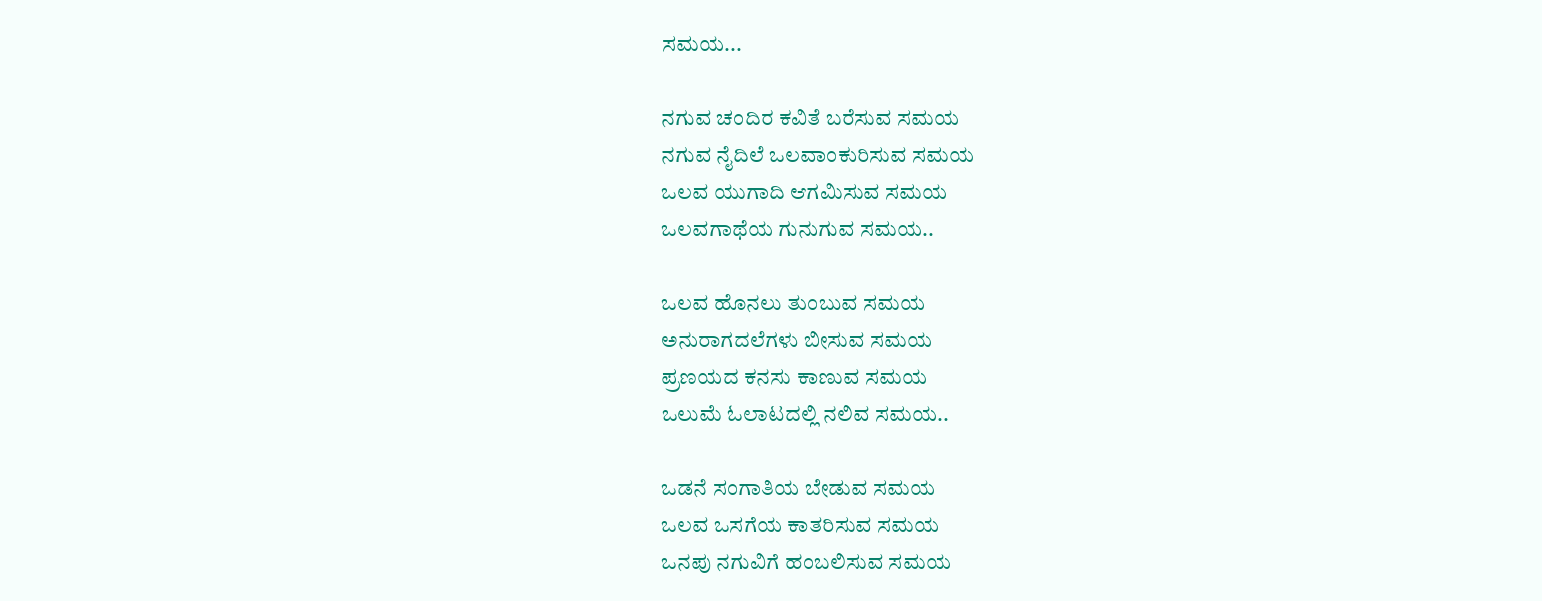ಸಮಯ...

ನಗುವ ಚಂದಿರ ಕವಿತೆ ಬರೆಸುವ ಸಮಯ
ನಗುವ ನೈದಿಲೆ ಒಲವಾಂಕುರಿಸುವ ಸಮಯ
ಒಲವ ಯುಗಾದಿ ಆಗಮಿಸುವ ಸಮಯ
ಒಲವಗಾಥೆಯ ಗುನುಗುವ ಸಮಯ..

ಒಲವ ಹೊನಲು ತುಂಬುವ ಸಮಯ
ಅನುರಾಗದಲೆಗಳು ಬೀಸುವ ಸಮಯ
ಪ್ರಣಯದ ಕನಸು ಕಾಣುವ ಸಮಯ
ಒಲುಮೆ ಓಲಾಟದಲ್ಲಿ ನಲಿವ ಸಮಯ..

ಒಡನೆ ಸಂಗಾತಿಯ ಬೇಡುವ ಸಮಯ
ಒಲವ ಒಸಗೆಯ ಕಾತರಿಸುವ ಸಮಯ
ಒನಪು ನಗುವಿಗೆ ಹಂಬಲಿಸುವ ಸಮಯ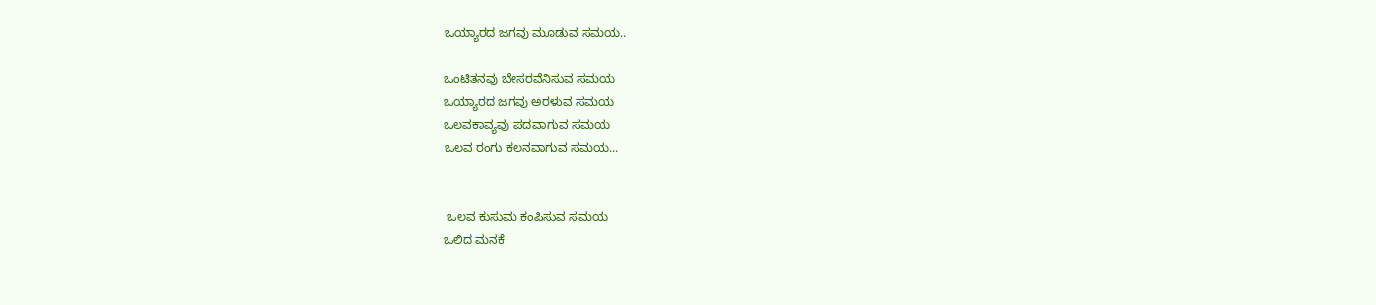ಒಯ್ಯಾರದ ಜಗವು ಮೂಡುವ ಸಮಯ..

ಒಂಟಿತನವು ಬೇಸರವೆನಿಸುವ ಸಮಯ
ಒಯ್ಯಾರದ ಜಗವು ಅರಳುವ ಸಮಯ
ಒಲವಕಾವ್ಯವು ಪದವಾಗುವ ಸಮಯ
ಒಲವ ರಂಗು ಕಲನವಾಗುವ ಸಮಯ...


 ಒಲವ ಕುಸುಮ ಕಂಪಿಸುವ ಸಮಯ
ಒಲಿದ ಮನಕೆ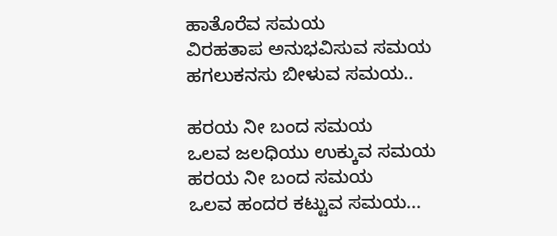ಹಾತೊರೆವ ಸಮಯ
ವಿರಹತಾಪ ಅನುಭವಿಸುವ ಸಮಯ
ಹಗಲುಕನಸು ಬೀಳುವ ಸಮಯ..

ಹರಯ ನೀ ಬಂದ ಸಮಯ
ಒಲವ ಜಲಧಿಯು ಉಕ್ಕುವ ಸಮಯ
ಹರಯ ನೀ ಬಂದ ಸಮಯ
ಒಲವ ಹಂದರ ಕಟ್ಟುವ ಸಮಯ...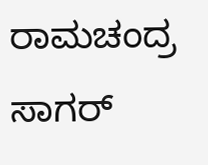ರಾಮಚಂದ್ರ ಸಾಗರ್